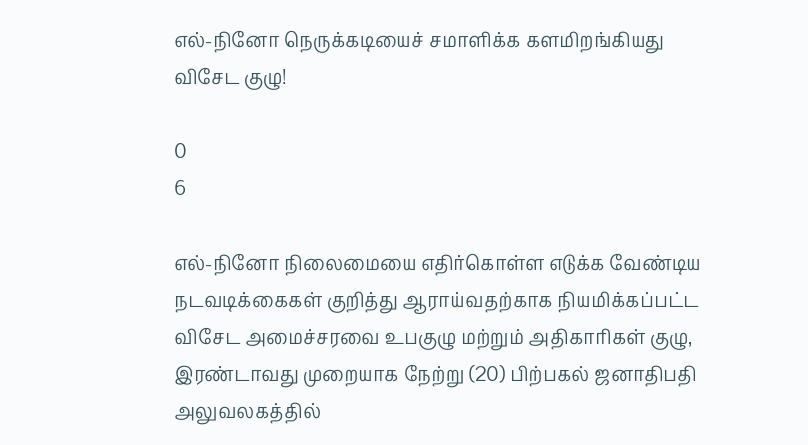எல்-நினோ நெருக்கடியைச் சமாளிக்க களமிறங்கியது விசேட குழு!

0
6

எல்-நினோ நிலைமையை எதிர்கொள்ள எடுக்க வேண்டிய நடவடிக்கைகள் குறித்து ஆராய்வதற்காக நியமிக்கப்பட்ட விசேட அமைச்சரவை உபகுழு மற்றும் அதிகாரிகள் குழு, இரண்டாவது முறையாக நேற்று (20) பிற்பகல் ஜனாதிபதி அலுவலகத்தில்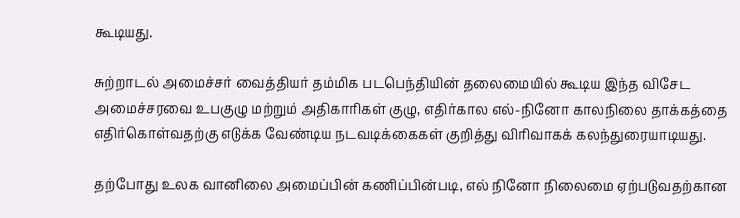கூடியது.

சுற்றாடல் அமைச்சர் வைத்தியர் தம்மிக படபெந்தியின் தலைமையில் கூடிய இந்த விசேட அமைச்சரவை உபகுழு மற்றும் அதிகாரிகள் குழு, எதிர்கால எல்-நினோ காலநிலை தாக்கத்தை எதிர்கொள்வதற்கு எடுக்க வேண்டிய நடவடிக்கைகள் குறித்து விரிவாகக் கலந்துரையாடியது.

தற்போது உலக வானிலை அமைப்பின் கணிப்பின்படி, எல் நினோ நிலைமை ஏற்படுவதற்கான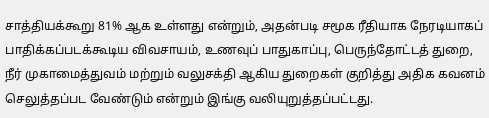சாத்தியக்கூறு 81% ஆக உள்ளது என்றும், அதன்படி சமூக ரீதியாக நேரடியாகப் பாதிக்கப்படக்கூடிய விவசாயம், உணவுப் பாதுகாப்பு, பெருந்தோட்டத் துறை, நீர் முகாமைத்துவம் மற்றும் வலுசக்தி ஆகிய துறைகள் குறித்து அதிக கவனம் செலுத்தப்பட வேண்டும் என்றும் இங்கு வலியுறுத்தப்பட்டது.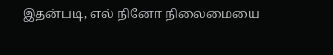இதன்படி, எல் நினோ நிலைமையை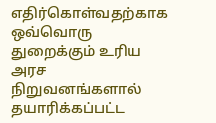எதிர்கொள்வதற்காக ஒவ்வொரு துறைக்கும் உரிய அரச நிறுவனங்களால் தயாரிக்கப்பட்ட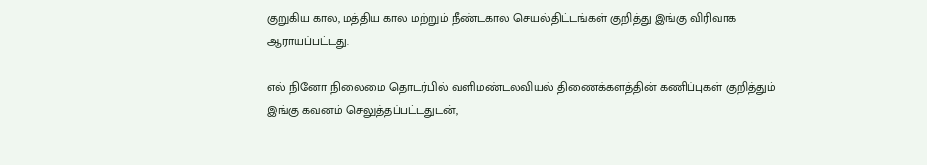குறுகிய கால, மத்திய கால மற்றும் நீண்டகால செயல்திட்டங்கள் குறித்து இங்கு விரிவாக ஆராயப்பட்டது.

எல் நினோ நிலைமை தொடர்பில் வளிமண்டலவியல் திணைக்களத்தின் கணிப்புகள் குறித்தும் இங்கு கவனம் செலுத்தப்பட்டதுடன்,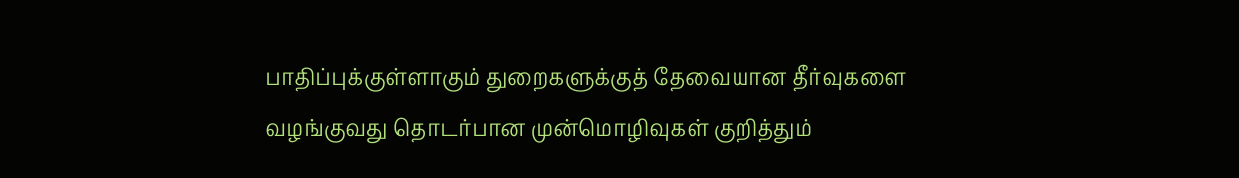பாதிப்புக்குள்ளாகும் துறைகளுக்குத் தேவையான தீர்வுகளை வழங்குவது தொடர்பான முன்மொழிவுகள் குறித்தும்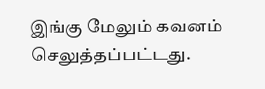இங்கு மேலும் கவனம் செலுத்தப்பட்டது.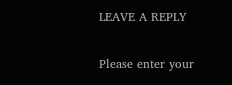LEAVE A REPLY

Please enter your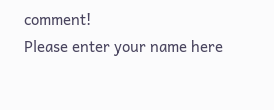comment!
Please enter your name here